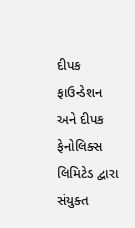દીપક ફાઉન્ડેશન અને દીપક ફેનોલિક્સ લિમિટેડ દ્વારા સંયુક્ત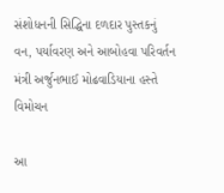સંશોધનની સિદ્ધિના દળદાર પુસ્તકનું વન, પર્યાવરણ અને આબોહવા પરિવર્તન મંત્રી અર્જુનભાઈ મોઢવાડિયાના હસ્તે વિમોચન

આ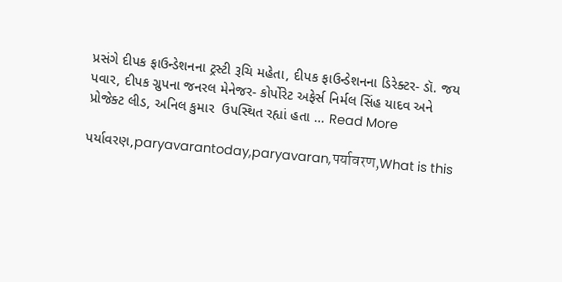પ્રસંગે દીપક ફાઉન્ડેશનના ટ્રસ્ટી રૂચિ મહેતા, દીપક ફાઉન્ડેશનના ડિરેક્ટર- ડૉ. જય પવાર, દીપક ગ્રુપના જનરલ મેનેજર- કોર્પોરેટ અફેર્સ નિર્મલ સિંહ યાદવ અને પ્રોજેક્ટ લીડ, અનિલ કુમાર  ઉપસ્થિત રહ્યાં હતા … Read More

પર્યાવરણ,paryavarantoday,paryavaran,पर्यावरण,What is this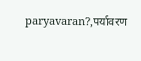paryavaran?,पर्यावरण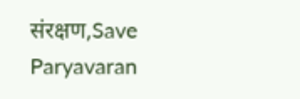संरक्षण,Save Paryavaran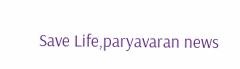Save Life,paryavaran news